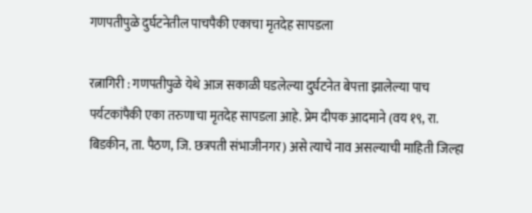गणपतीपुळे दुर्घटनेतील पाचपैकी एकाचा मृतदेह सापडला

रत्नागिरी : गणपतीपुळे येथे आज सकाळी घडलेल्या दुर्घटनेत बेपत्ता झालेल्या पाच पर्यटकांपैकी एका तरुणाचा मृतदेह सापडला आहे. प्रेम दीपक आदमाने (वय १९, रा. बिडकीन, ता. पैठण, जि. छत्रपती संभाजीनगर) असे त्याचे नाव असल्याची माहिती जिल्हा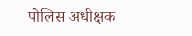पोलिस अधीक्षक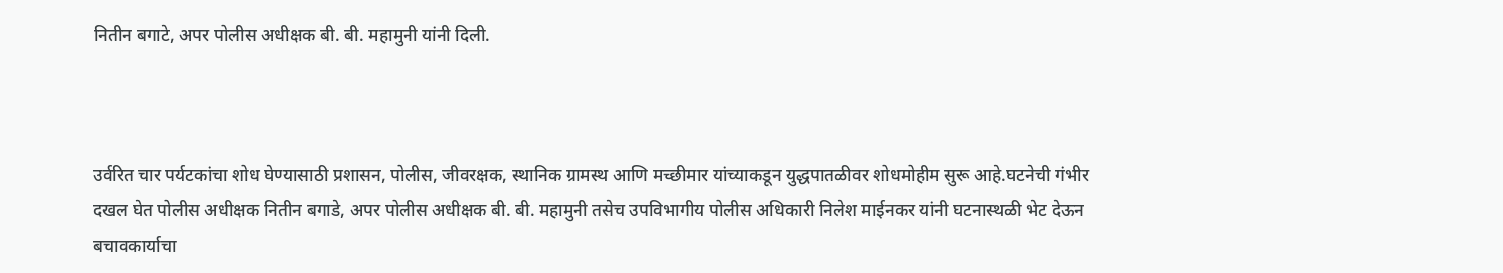नितीन बगाटे, अपर पोलीस अधीक्षक बी. बी. महामुनी यांनी दिली.



उर्वरित चार पर्यटकांचा शोध घेण्यासाठी प्रशासन, पोलीस, जीवरक्षक, स्थानिक ग्रामस्थ आणि मच्छीमार यांच्याकडून युद्धपातळीवर शोधमोहीम सुरू आहे.घटनेची गंभीर दखल घेत पोलीस अधीक्षक नितीन बगाडे, अपर पोलीस अधीक्षक बी. बी. महामुनी तसेच उपविभागीय पोलीस अधिकारी निलेश माईनकर यांनी घटनास्थळी भेट देऊन बचावकार्याचा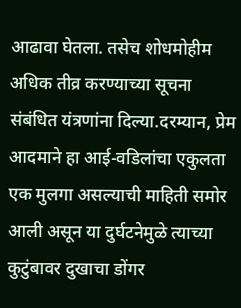आढावा घेतला. तसेच शोधमोहीम अधिक तीव्र करण्याच्या सूचना संबंधित यंत्रणांना दिल्या.दरम्यान, प्रेम आदमाने हा आई-वडिलांचा एकुलता एक मुलगा असल्याची माहिती समोर आली असून या दुर्घटनेमुळे त्याच्या कुटुंबावर दुखाचा डोंगर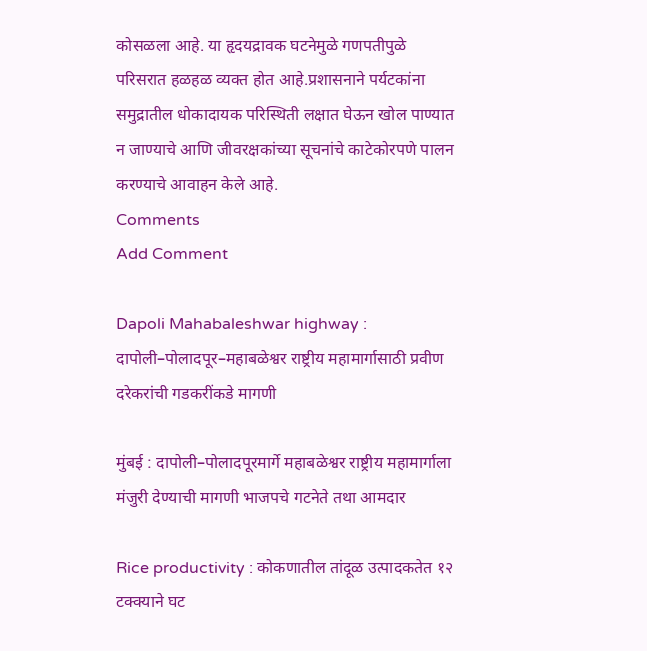कोसळला आहे. या हृदयद्रावक घटनेमुळे गणपतीपुळे परिसरात हळहळ व्यक्त होत आहे.प्रशासनाने पर्यटकांना समुद्रातील धोकादायक परिस्थिती लक्षात घेऊन खोल पाण्यात न जाण्याचे आणि जीवरक्षकांच्या सूचनांचे काटेकोरपणे पालन करण्याचे आवाहन केले आहे.
Comments
Add Comment

Dapoli Mahabaleshwar highway : दापोली–पोलादपूर–महाबळेश्वर राष्ट्रीय महामार्गासाठी प्रवीण दरेकरांची गडकरींकडे मागणी

मुंबई : दापोली–पोलादपूरमार्गे महाबळेश्वर राष्ट्रीय महामार्गाला मंजुरी देण्याची मागणी भाजपचे गटनेते तथा आमदार

Rice productivity : कोकणातील तांदूळ उत्पादकतेत १२ टक्क्याने घट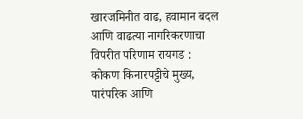खारजमिनीत वाढ, हवामान बदल आणि वाढत्या नागरिकरणाचा विपरीत परिणाम रायगड : कोकण किनारपट्टीचे मुख्य, पारंपरिक आणि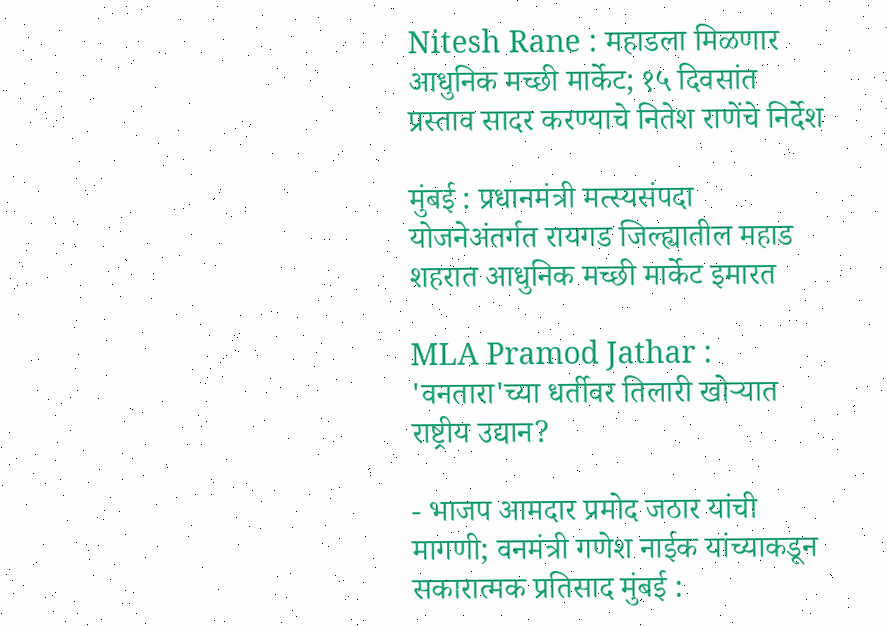Nitesh Rane : महाडला मिळणार आधुनिक मच्छी मार्केट; १५ दिवसांत प्रस्ताव सादर करण्याचे नितेश राणेंचे निर्देश

मुंबई : प्रधानमंत्री मत्स्यसंपदा योजनेअंतर्गत रायगड जिल्ह्यातील महाड शहरात आधुनिक मच्छी मार्केट इमारत

MLA Pramod Jathar : 'वनतारा'च्या धर्तीवर तिलारी खोऱ्यात राष्ट्रीय उद्यान?

- भाजप आमदार प्रमोद जठार यांची मागणी; वनमंत्री गणेश नाईक यांच्याकडून सकारात्मक प्रतिसाद मुंबई :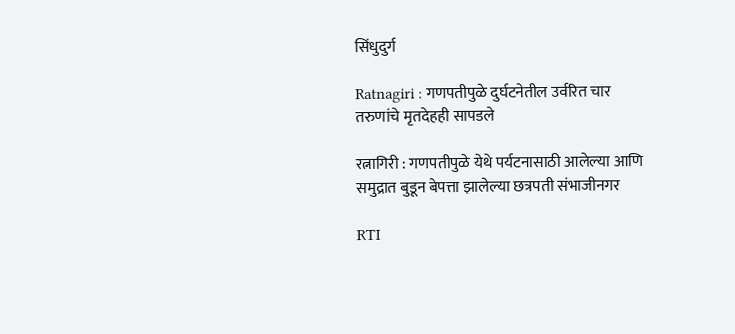सिंधुदुर्ग

Ratnagiri : गणपतीपुळे दुर्घटनेतील उर्वरित चार तरुणांचे मृतदेहही सापडले

रत्नागिरी : गणपतीपुळे येथे पर्यटनासाठी आलेल्या आणि समुद्रात बुडून बेपत्ता झालेल्या छत्रपती संभाजीनगर

RTI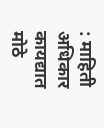: माहिती अधिकार कायद्यात मोठे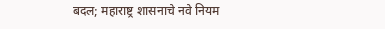बदल; महाराष्ट्र शासनाचे नवे नियम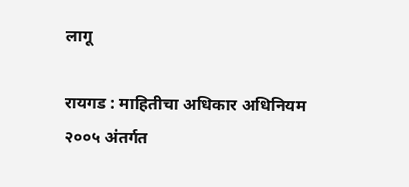लागू

रायगड : माहितीचा अधिकार अधिनियम २००५ अंतर्गत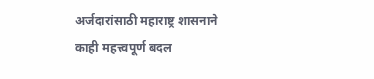अर्जदारांसाठी महाराष्ट्र शासनाने काही महत्त्वपूर्ण बदल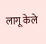लागू केले